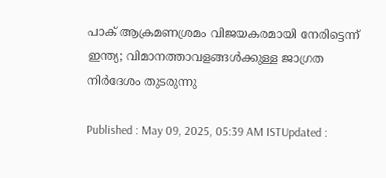പാക് ആക്രമണശ്രമം വിജയകരമായി നേരിട്ടെന്ന് ഇന്ത്യ; വിമാനത്താവളങ്ങള്‍ക്കുള്ള ജാഗ്രത നിർദേശം തുടരുന്നു

Published : May 09, 2025, 05:39 AM ISTUpdated :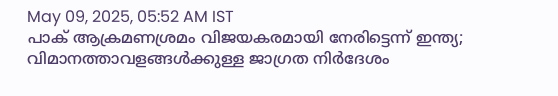May 09, 2025, 05:52 AM IST
പാക് ആക്രമണശ്രമം വിജയകരമായി നേരിട്ടെന്ന് ഇന്ത്യ; വിമാനത്താവളങ്ങള്‍ക്കുള്ള ജാഗ്രത നിർദേശം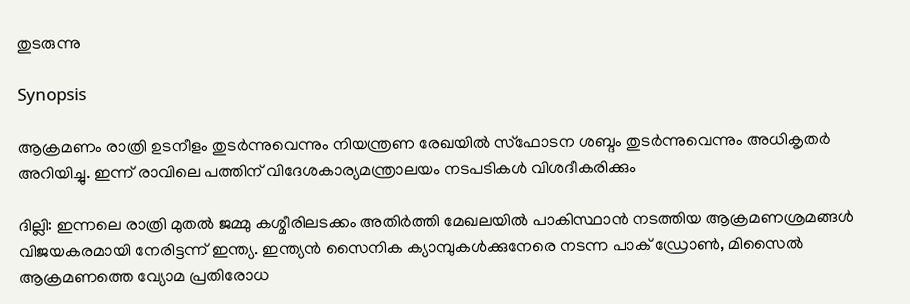തുടരുന്നു

Synopsis

ആക്രമണം രാത്രി ഉടനീളം തുടര്‍ന്നുവെന്നും നിയന്ത്രണ രേഖയിൽ സ്ഫോടന ശബ്ദം തുടര്‍ന്നുവെന്നും അധികൃതര്‍ അറിയിച്ചു. ഇന്ന് രാവിലെ പത്തിന് വിദേശകാര്യമന്ത്രാലയം നടപടികള്‍ വിശദീകരിക്കും

ദില്ലി: ഇന്നലെ രാത്രി മുതൽ ജമ്മു കശ്മീരിലടക്കം അതിര്‍ത്തി മേഖലയിൽ പാകിസ്ഥാൻ നടത്തിയ ആക്രമണശ്രമങ്ങള്‍ വിജയകരമായി നേരിട്ടന്ന് ഇന്ത്യ. ഇന്ത്യൻ സൈനിക ക്യാമ്പുകള്‍ക്കുനേരെ നടന്ന പാക് ഡ്രോണ്‍, മിസൈൽ ആക്രമണത്തെ വ്യോമ പ്രതിരോധ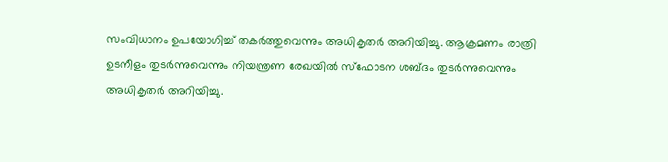സംവിധാനം ഉപയോഗിച്ച് തകര്‍ത്തുവെന്നും അധികൃതര്‍ അറിയിച്ചു. ആക്രമണം രാത്രി ഉടനീളം തുടര്‍ന്നുവെന്നും നിയന്ത്രണ രേഖയിൽ സ്ഫോടന ശബ്ദം തുടര്‍ന്നുവെന്നും അധികൃതര്‍ അറിയിച്ചു.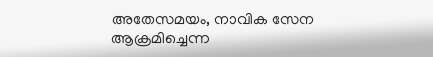അതേസമയം, നാവിക സേന ആക്രമിച്ചെന്ന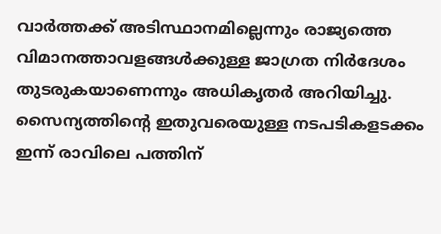വാര്‍ത്തക്ക് അടിസ്ഥാനമില്ലെന്നും രാജ്യത്തെ വിമാനത്താവളങ്ങള്‍ക്കുള്ള ജാഗ്രത നിര്‍ദേശം തുടരുകയാണെന്നും അധികൃതര്‍ അറിയിച്ചു. സൈന്യത്തിന്‍റെ ഇതുവരെയുള്ള നടപടികളടക്കം ഇന്ന് രാവിലെ പത്തിന്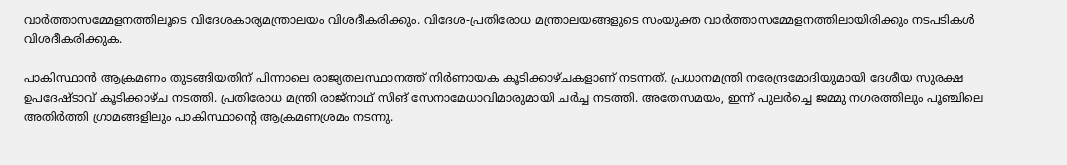വാര്‍ത്താസമ്മേളനത്തിലൂടെ വിദേശകാര്യമന്ത്രാലയം വിശദീകരിക്കും. വിദേശ-പ്രതിരോധ മന്ത്രാലയങ്ങളുടെ സംയുക്ത വാര്‍ത്താസമ്മേളനത്തിലായിരിക്കും നടപടികള്‍ വിശദീകരിക്കുക.

പാകിസ്ഥാൻ ആക്രമണം തുടങ്ങിയതിന് പിന്നാലെ രാജ്യതലസ്ഥാനത്ത് നിർണായക കൂടിക്കാഴ്ചകളാണ് നടന്നത്. പ്രധാനമന്ത്രി നരേന്ദ്രമോദിയുമായി ദേശീയ സുരക്ഷ ഉപദേഷ്ടാവ് കൂടിക്കാഴ്ച നടത്തി. പ്രതിരോധ മന്ത്രി രാജ്‍നാഥ് സിങ് സേനാമേധാവിമാരുമായി ചര്‍ച്ച നടത്തി. അതേസമയം, ഇന്ന് പുലര്‍ച്ചെ ജമ്മു നഗരത്തിലും പൂഞ്ചിലെ അതിര്‍ത്തി ഗ്രാമങ്ങളിലും പാകിസ്ഥാന്‍റെ ആക്രമണശ്രമം നടന്നു.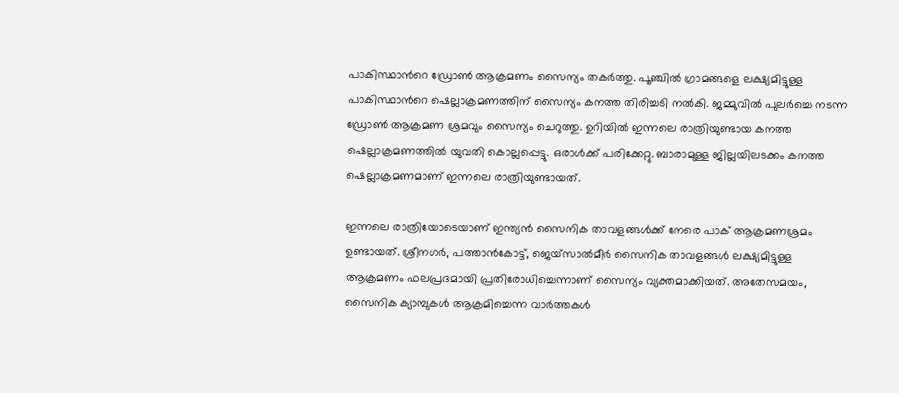പാകിസ്ഥാന്‍റെ ഡ്രോണ്‍ ആക്രമണം സൈന്യം തകര്‍ത്തു. പൂഞ്ചിൽ ഗ്രാമങ്ങളെ ലക്ഷ്യമിട്ടുള്ള പാകിസ്ഥാന്‍റെ ഷെല്ലാക്രമണത്തിന് സൈന്യം കനത്ത തിരിച്ചടി നൽകി. ജമ്മുവില്‍ പുലര്‍ച്ചെ നടന്ന ഡ്രോണ്‍ ആക്രമണ ശ്രമവും സൈന്യം ചെറുത്തു. ഉറിയിൽ ഇന്നലെ രാത്രിയുണ്ടായ കനത്ത ഷെല്ലാക്രമണത്തിൽ യുവതി കൊല്ലപ്പെട്ടു. ഒരാള്‍ക്ക് പരിക്കേറ്റു. ബാരാമുള്ള ജില്ലയിലടക്കം കനത്ത ഷെല്ലാക്രമണമാണ് ഇന്നലെ രാത്രിയുണ്ടായത്.

ഇന്നലെ രാത്രിയോടെയാണ് ഇന്ത്യൻ സൈനിക താവളങ്ങൾക്ക് നേരെ പാക് ആക്രമണശ്രമം ഉണ്ടായത്. ശ്രീനഗർ, പത്താൻകോട്ട്, ജെയ്സാൽമീർ സൈനിക താവളങ്ങൾ ലക്ഷ്യമിട്ടുള്ള ആക്രമണം ഫലപ്രദമായി പ്രതിരോധിച്ചെന്നാണ് സൈന്യം വ്യക്തമാക്കിയത്. അതേസമയം, സൈനിക ക്യാമ്പുകള്‍ ആക്രമിച്ചെന്ന വാര്‍ത്തകള്‍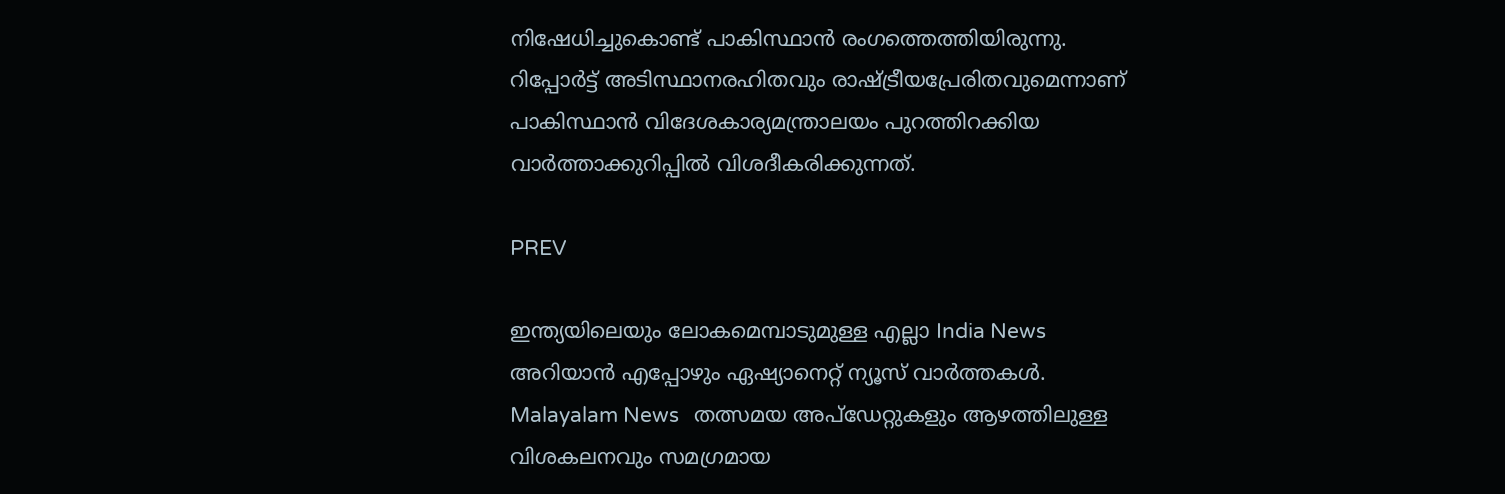നിഷേധിച്ചുകൊണ്ട് പാകിസ്ഥാൻ രംഗത്തെത്തിയിരുന്നു. റിപ്പോർട്ട് അടിസ്ഥാനരഹിതവും രാഷ്ട്രീയപ്രേരിതവുമെന്നാണ് പാകിസ്ഥാൻ വിദേശകാര്യമന്ത്രാലയം പുറത്തിറക്കിയ വാര്‍ത്താക്കുറിപ്പില്‍ വിശദീകരിക്കുന്നത്.

PREV

ഇന്ത്യയിലെയും ലോകമെമ്പാടുമുള്ള എല്ലാ India News അറിയാൻ എപ്പോഴും ഏഷ്യാനെറ്റ് ന്യൂസ് വാർത്തകൾ. Malayalam News   തത്സമയ അപ്‌ഡേറ്റുകളും ആഴത്തിലുള്ള വിശകലനവും സമഗ്രമായ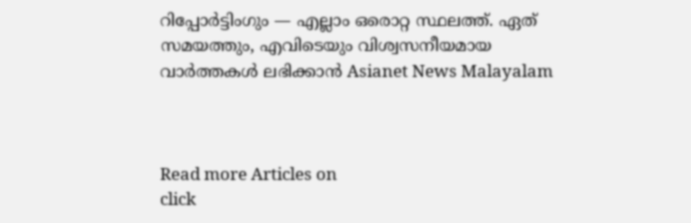റിപ്പോർട്ടിംഗും — എല്ലാം ഒരൊറ്റ സ്ഥലത്ത്. ഏത് സമയത്തും, എവിടെയും വിശ്വസനീയമായ വാർത്തകൾ ലഭിക്കാൻ Asianet News Malayalam



Read more Articles on
click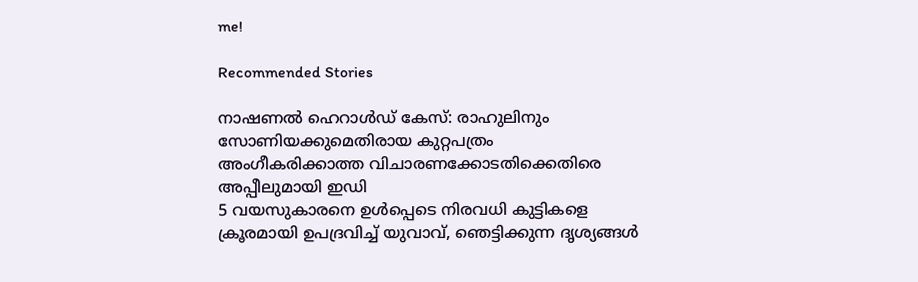me!

Recommended Stories

നാഷണൽ ഹെറാൾഡ് കേസ്: രാഹുലിനും സോണിയക്കുമെതിരായ കുറ്റപത്രം അംഗീകരിക്കാത്ത വിചാരണക്കോടതിക്കെതിരെ അപ്പീലുമായി ഇഡി
5 വയസുകാരനെ ഉള്‍പ്പെടെ നിരവധി കുട്ടികളെ ക്രൂരമായി ഉപദ്രവിച്ച് യുവാവ്, ഞെട്ടിക്കുന്ന ദൃശ്യങ്ങൾ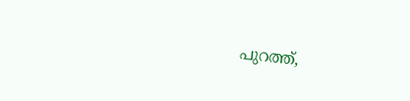പുറത്ത്,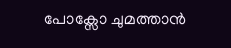പോക്സോ ചുമത്താൻ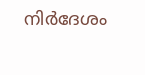നിർദേശം